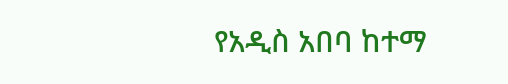የአዲስ አበባ ከተማ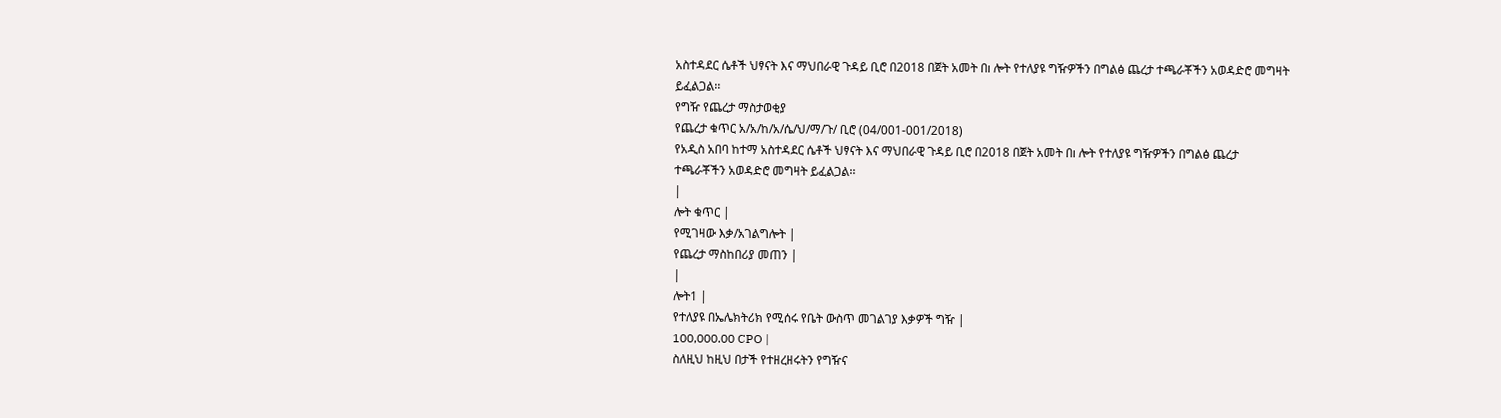አስተዳደር ሴቶች ህፃናት እና ማህበራዊ ጉዳይ ቢሮ በ2018 በጀት አመት በı ሎት የተለያዩ ግዥዎችን በግልፅ ጨረታ ተጫራቾችን አወዳድሮ መግዛት ይፈልጋል፡፡
የግዥ የጨረታ ማስታወቂያ
የጨረታ ቁጥር አ/አ/ከ/አ/ሴ/ህ/ማ/ጉ/ ቢሮ (04/001-001/2018)
የአዲስ አበባ ከተማ አስተዳደር ሴቶች ህፃናት እና ማህበራዊ ጉዳይ ቢሮ በ2018 በጀት አመት በı ሎት የተለያዩ ግዥዎችን በግልፅ ጨረታ ተጫራቾችን አወዳድሮ መግዛት ይፈልጋል፡፡
|
ሎት ቁጥር |
የሚገዛው እቃ/አገልግሎት |
የጨረታ ማስከበሪያ መጠን |
|
ሎት1 |
የተለያዩ በኤሌክትሪክ የሚሰሩ የቤት ውስጥ መገልገያ እቃዎች ግዥ |
100,000.00 CPO |
ስለዚህ ከዚህ በታች የተዘረዘሩትን የግዥና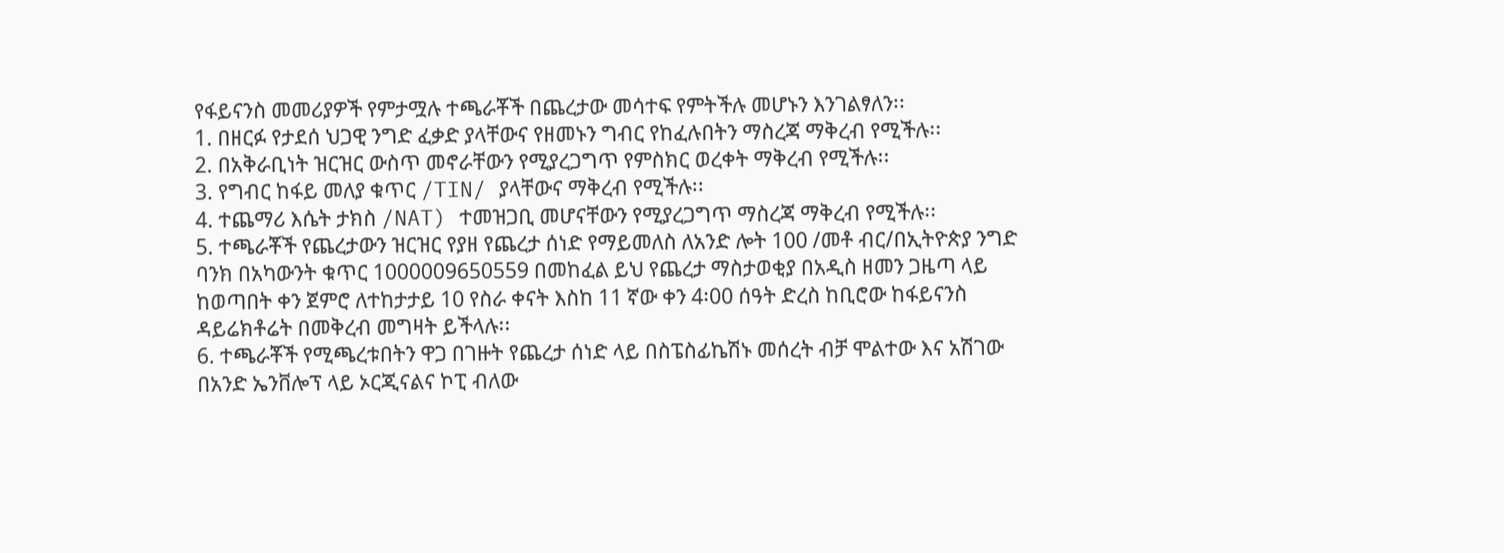የፋይናንስ መመሪያዎች የምታሟሉ ተጫራቾች በጨረታው መሳተፍ የምትችሉ መሆኑን እንገልፃለን፡፡
1. በዘርፉ የታደሰ ህጋዊ ንግድ ፈቃድ ያላቸውና የዘመኑን ግብር የከፈሉበትን ማስረጃ ማቅረብ የሚችሉ፡፡
2. በአቅራቢነት ዝርዝር ውስጥ መኖራቸውን የሚያረጋግጥ የምስክር ወረቀት ማቅረብ የሚችሉ፡፡
3. የግብር ከፋይ መለያ ቁጥር /TIN/ ያላቸውና ማቅረብ የሚችሉ፡፡
4. ተጨማሪ እሴት ታክስ /NAT) ተመዝጋቢ መሆናቸውን የሚያረጋግጥ ማስረጃ ማቅረብ የሚችሉ፡፡
5. ተጫራቾች የጨረታውን ዝርዝር የያዘ የጨረታ ሰነድ የማይመለስ ለአንድ ሎት 100 /መቶ ብር/በኢትዮጵያ ንግድ ባንክ በአካውንት ቁጥር 1000009650559 በመከፈል ይህ የጨረታ ማስታወቂያ በአዲስ ዘመን ጋዜጣ ላይ ከወጣበት ቀን ጀምሮ ለተከታታይ 10 የስራ ቀናት እስከ 11 ኛው ቀን 4፡00 ሰዓት ድረስ ከቢሮው ከፋይናንስ ዳይሬክቶሬት በመቅረብ መግዛት ይችላሉ፡፡
6. ተጫራቾች የሚጫረቱበትን ዋጋ በገዙት የጨረታ ሰነድ ላይ በስፔስፊኬሽኑ መሰረት ብቻ ሞልተው እና አሽገው በአንድ ኤንቨሎፕ ላይ ኦርጂናልና ኮፒ ብለው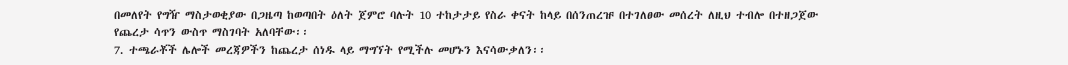በመለየት የግዥ ማስታወቂያው በጋዜጣ ከወጣበት ዕለት ጀምሮ ባሉት 10 ተከታታይ የስራ ቀናት ከላይ በሰንጠረዡ በተገለፀው መሰረት ለዚህ ተብሎ በተዘጋጀው የጨረታ ሳጥን ውስጥ ማስገባት አለባቸው፡፡
7. ተጫራቾች ሌሎች መረጃዎችን ከጨረታ ሰነዱ ላይ ማግኘት የሚችሉ መሆኑን እናሳውቃለን፡፡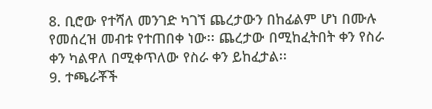8. ቢሮው የተሻለ መንገድ ካገኘ ጨረታውን በከፊልም ሆነ በሙሉ የመሰረዝ መብቱ የተጠበቀ ነው፡፡ ጨረታው በሚከፈትበት ቀን የስራ ቀን ካልዋለ በሚቀጥለው የስራ ቀን ይከፈታል፡፡
9. ተጫራቾች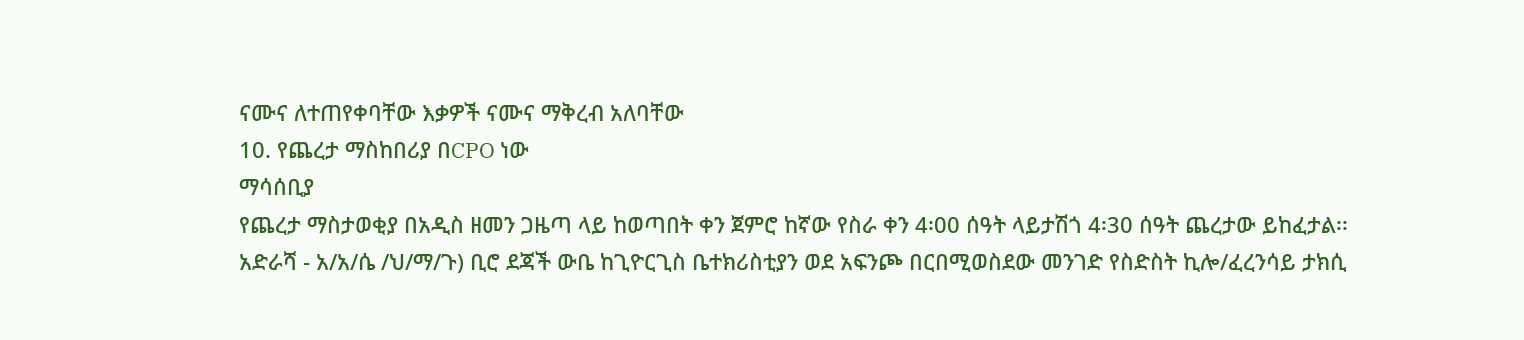ናሙና ለተጠየቀባቸው እቃዎች ናሙና ማቅረብ አለባቸው
10. የጨረታ ማስከበሪያ በCPO ነው
ማሳሰቢያ
የጨረታ ማስታወቂያ በአዲስ ዘመን ጋዜጣ ላይ ከወጣበት ቀን ጀምሮ ከኛው የስራ ቀን 4፡00 ሰዓት ላይታሽጎ 4፡30 ሰዓት ጨረታው ይከፈታል፡፡
አድራሻ - አ/አ/ሴ /ህ/ማ/ጉ) ቢሮ ደጃች ውቤ ከጊዮርጊስ ቤተክሪስቲያን ወደ አፍንጮ በርበሚወስደው መንገድ የስድስት ኪሎ/ፈረንሳይ ታክሲ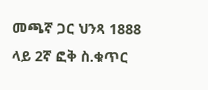መጫኛ ጋር ህንጻ 1888 ላይ 2ኛ ፎቅ ስ.ቁጥር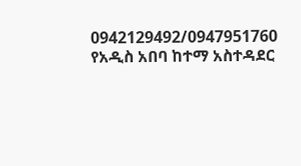0942129492/0947951760
የአዲስ አበባ ከተማ አስተዳደር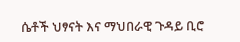ሴቶች ህፃናት እና ማህበራዊ ጉዳይ ቢሮ